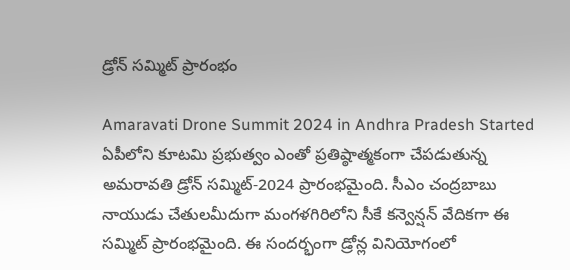డ్రోన్ స‌మ్మిట్ ప్రారంభం

Amaravati Drone Summit 2024 in Andhra Pradesh Started
ఏపీలోని కూట‌మి ప్ర‌భుత్వం ఎంతో ప్ర‌తిష్ఠాత్మ‌కంగా చేప‌డుతున్న అమ‌రావ‌తి డ్రోన్ స‌మ్మిట్‌-2024 ప్రారంభ‌మైంది. సీఎం చంద్ర‌బాబు నాయుడు చేతుల‌మీదుగా మంగ‌ళ‌గిరిలోని సీకే క‌న్వెన్ష‌న్ వేదిక‌గా ఈ స‌మ్మిట్‌ ప్రారంభ‌మైంది. ఈ సంద‌ర్భంగా డ్రోన్ల వినియోగంలో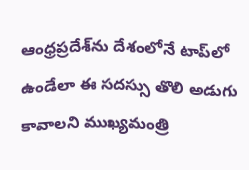ఆంధ్ర‌ప్ర‌దేశ్‌ను దేశంలోనే టాప్‌లో ఉండేలా ఈ స‌ద‌స్సు తొలి అడుగు కావాల‌ని ముఖ్య‌మంత్రి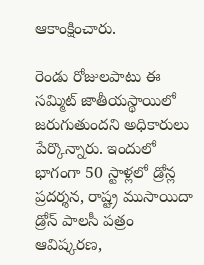ఆకాంక్షించారు.

రెండు రోజుల‌పాటు ఈ స‌మ్మిట్ జాతీయ‌స్థాయిలో జ‌రుగుతుంద‌ని అధికారులు పేర్కొన్నారు. ఇందులో భాగంగా 50 స్టాళ్ల‌లో డ్రోన్ల ప్ర‌ద‌ర్శ‌న‌, రాష్ట్ర ముసాయిదా డ్రోన్ పాల‌సీ ప‌త్రం ఆవిష్క‌ర‌ణ‌,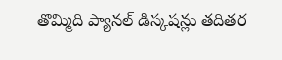తొమ్మిది ప్యాన‌ల్ డిస్క‌ష‌న్లు త‌దిత‌ర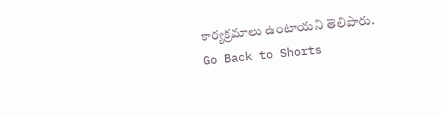కార్య‌క్ర‌మాలు ఉంటాయ‌ని తెలిపారు.
Go Back to Shorts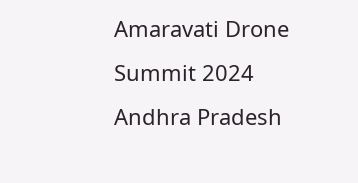Amaravati Drone Summit 2024
Andhra Pradesh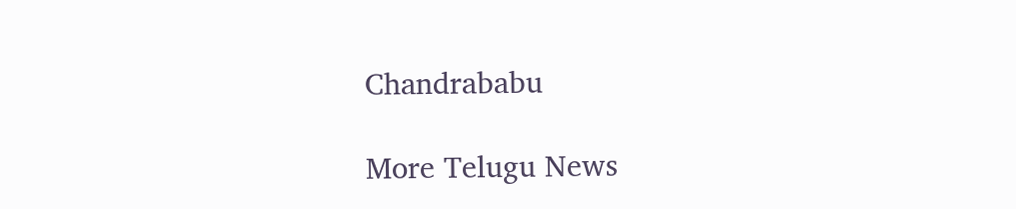Chandrababu

More Telugu News